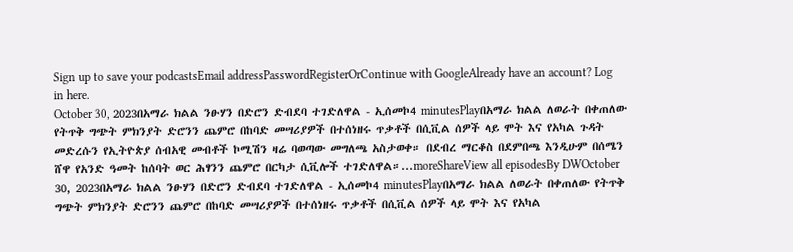Sign up to save your podcastsEmail addressPasswordRegisterOrContinue with GoogleAlready have an account? Log in here.
October 30, 2023በአማራ ክልል ንፁሃን በድሮን ድብደባ ተገድለዋል - ኢሰመኮ4 minutesPlayበአማራ ክልል ለወራት በቀጠለው የትጥቅ ግጭት ምክንያት ድሮንን ጨምሮ በከባድ መሣሪያዎች በተሰነዘሩ ጥቃቶች በሲቪል ሰዎች ላይ ሞት እና የአካል ጉዳት መድረሱን የኢትዮጵያ ሰብአዊ መብቶች ኮሚሽን ዛሬ ባወጣው መግለጫ አስታወቀ። በደብረ ማርቆስ በደምበጫ እንዲሁም በሰሜን ሸዋ የአንድ ዓመት ከሰባት ወር ሕፃንን ጨምሮ በርካታ ሲቪሎች ተገድለዋል።...moreShareView all episodesBy DWOctober 30, 2023በአማራ ክልል ንፁሃን በድሮን ድብደባ ተገድለዋል - ኢሰመኮ4 minutesPlayበአማራ ክልል ለወራት በቀጠለው የትጥቅ ግጭት ምክንያት ድሮንን ጨምሮ በከባድ መሣሪያዎች በተሰነዘሩ ጥቃቶች በሲቪል ሰዎች ላይ ሞት እና የአካል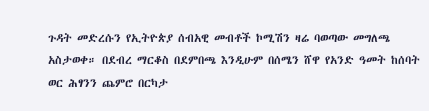ጉዳት መድረሱን የኢትዮጵያ ሰብአዊ መብቶች ኮሚሽን ዛሬ ባወጣው መግለጫ አስታወቀ። በደብረ ማርቆስ በደምበጫ እንዲሁም በሰሜን ሸዋ የአንድ ዓመት ከሰባት ወር ሕፃንን ጨምሮ በርካታ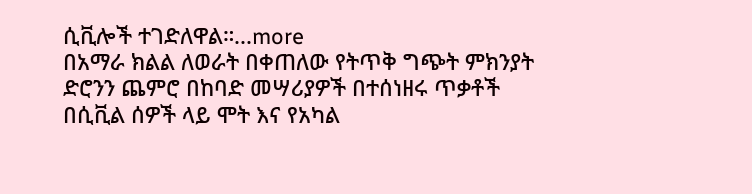ሲቪሎች ተገድለዋል።...more
በአማራ ክልል ለወራት በቀጠለው የትጥቅ ግጭት ምክንያት ድሮንን ጨምሮ በከባድ መሣሪያዎች በተሰነዘሩ ጥቃቶች በሲቪል ሰዎች ላይ ሞት እና የአካል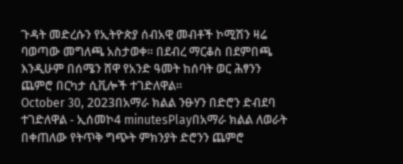ጉዳት መድረሱን የኢትዮጵያ ሰብአዊ መብቶች ኮሚሽን ዛሬ ባወጣው መግለጫ አስታወቀ። በደብረ ማርቆስ በደምበጫ እንዲሁም በሰሜን ሸዋ የአንድ ዓመት ከሰባት ወር ሕፃንን ጨምሮ በርካታ ሲቪሎች ተገድለዋል።
October 30, 2023በአማራ ክልል ንፁሃን በድሮን ድብደባ ተገድለዋል - ኢሰመኮ4 minutesPlayበአማራ ክልል ለወራት በቀጠለው የትጥቅ ግጭት ምክንያት ድሮንን ጨምሮ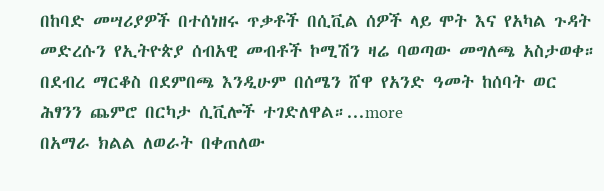በከባድ መሣሪያዎች በተሰነዘሩ ጥቃቶች በሲቪል ሰዎች ላይ ሞት እና የአካል ጉዳት መድረሱን የኢትዮጵያ ሰብአዊ መብቶች ኮሚሽን ዛሬ ባወጣው መግለጫ አስታወቀ። በደብረ ማርቆስ በደምበጫ እንዲሁም በሰሜን ሸዋ የአንድ ዓመት ከሰባት ወር ሕፃንን ጨምሮ በርካታ ሲቪሎች ተገድለዋል።...more
በአማራ ክልል ለወራት በቀጠለው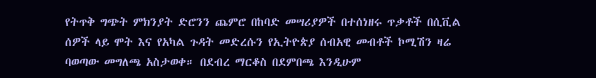የትጥቅ ግጭት ምክንያት ድሮንን ጨምሮ በከባድ መሣሪያዎች በተሰነዘሩ ጥቃቶች በሲቪል ሰዎች ላይ ሞት እና የአካል ጉዳት መድረሱን የኢትዮጵያ ሰብአዊ መብቶች ኮሚሽን ዛሬ ባወጣው መግለጫ አስታወቀ። በደብረ ማርቆስ በደምበጫ እንዲሁም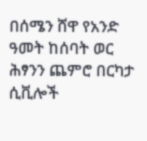በሰሜን ሸዋ የአንድ ዓመት ከሰባት ወር ሕፃንን ጨምሮ በርካታ ሲቪሎች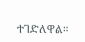ተገድለዋል።